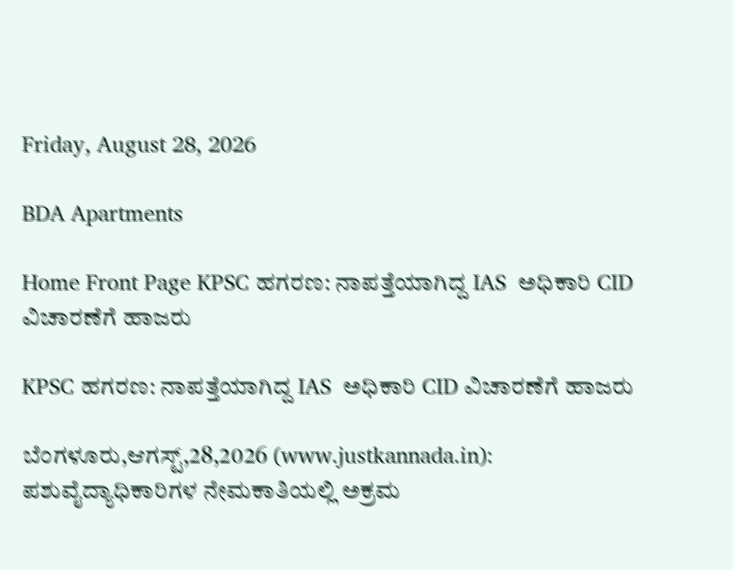Friday, August 28, 2026

BDA Apartments

Home Front Page KPSC ಹಗರಣ: ನಾಪತ್ತೆಯಾಗಿದ್ದ IAS  ಅಧಿಕಾರಿ CID ವಿಚಾರಣೆಗೆ ಹಾಜರು

KPSC ಹಗರಣ: ನಾಪತ್ತೆಯಾಗಿದ್ದ IAS  ಅಧಿಕಾರಿ CID ವಿಚಾರಣೆಗೆ ಹಾಜರು

ಬೆಂಗಳೂರು,ಆಗಸ್ಟ್,28,2026 (www.justkannada.in):  ಪಶುವೈದ್ಯಾಧಿಕಾರಿಗಳ ನೇಮಕಾತಿಯಲ್ಲಿ ಅಕ್ರಮ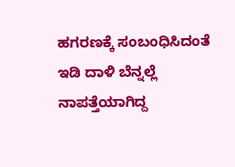ಹಗರಣಕ್ಕೆ ಸಂಬಂಧಿಸಿದಂತೆ ಇಡಿ ದಾಳಿ ಬೆನ್ನಲ್ಲೆ ನಾಪತ್ತೆಯಾಗಿದ್ದ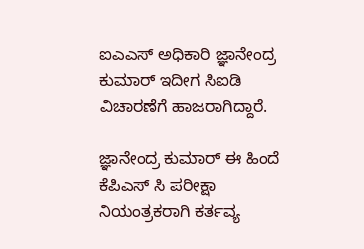ಐಎಎಸ್ ಅಧಿಕಾರಿ ಜ್ಞಾನೇಂದ್ರ ಕುಮಾರ್ ಇದೀಗ ಸಿಐಡಿ ವಿಚಾರಣೆಗೆ ಹಾಜರಾಗಿದ್ದಾರೆ.

ಜ್ಞಾನೇಂದ್ರ ಕುಮಾರ್ ಈ ಹಿಂದೆ  ಕೆಪಿಎಸ್ ಸಿ ಪರೀಕ್ಷಾ ನಿಯಂತ್ರಕರಾಗಿ ಕರ್ತವ್ಯ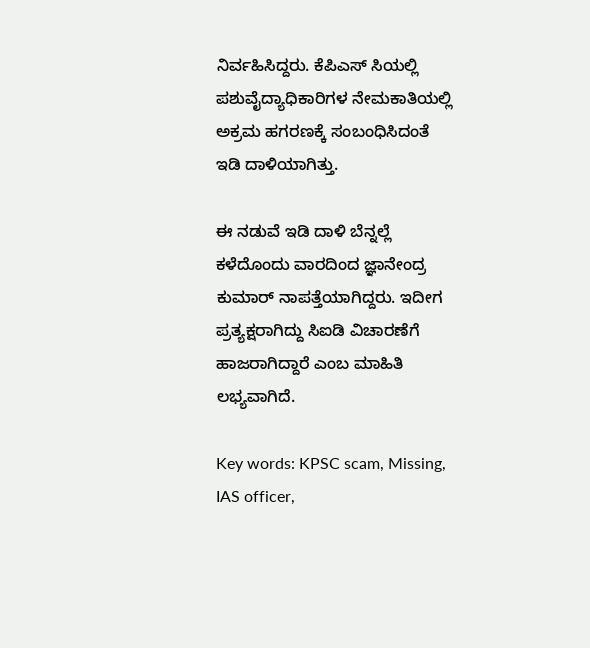ನಿರ್ವಹಿಸಿದ್ದರು. ಕೆಪಿಎಸ್ ಸಿಯಲ್ಲಿ ಪಶುವೈದ್ಯಾಧಿಕಾರಿಗಳ ನೇಮಕಾತಿಯಲ್ಲಿ ಅಕ್ರಮ ಹಗರಣಕ್ಕೆ ಸಂಬಂಧಿಸಿದಂತೆ ಇಡಿ ದಾಳಿಯಾಗಿತ್ತು.

ಈ ನಡುವೆ ಇಡಿ ದಾಳಿ ಬೆನ್ನಲ್ಲೆ ಕಳೆದೊಂದು ವಾರದಿಂದ ಜ್ಞಾನೇಂದ್ರ ಕುಮಾರ್ ನಾಪತ್ತೆಯಾಗಿದ್ದರು. ಇದೀಗ  ಪ್ರತ್ಯಕ್ಷರಾಗಿದ್ದು ಸಿಐಡಿ ವಿಚಾರಣೆಗೆ ಹಾಜರಾಗಿದ್ದಾರೆ ಎಂಬ ಮಾಹಿತಿ ಲಭ್ಯವಾಗಿದೆ.

Key words: KPSC scam, Missing, IAS officer,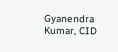Gyanendra Kumar, CID